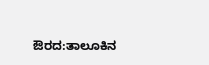ಔರದ:ತಾಲೂಕಿನ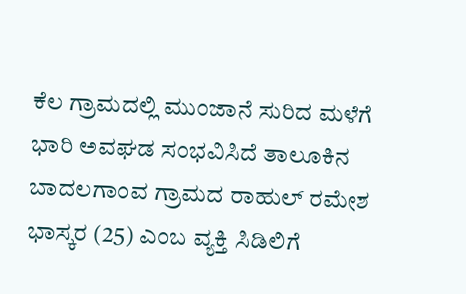ಕೆಲ ಗ್ರಾಮದಲ್ಲಿ ಮುಂಜಾನೆ ಸುರಿದ ಮಳೆಗೆ ಭಾರಿ ಅವಘಡ ಸಂಭವಿಸಿದೆ ತಾಲೂಕಿನ ಬಾದಲಗಾಂವ ಗ್ರಾಮದ ರಾಹುಲ್ ರಮೇಶ ಭಾಸ್ಕರ (25) ಎಂಬ ವ್ಯಕ್ತಿ ಸಿಡಿಲಿಗೆ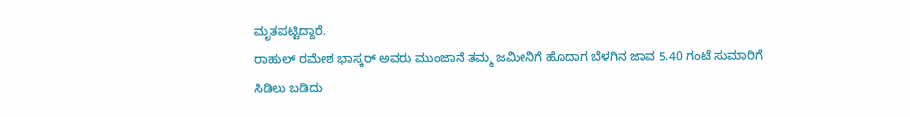ಮೃತಪಟ್ಟಿದ್ದಾರೆ.
ರಾಹುಲ್ ರಮೇಶ ಭಾಸ್ಕರ್ ಅವರು ಮುಂಜಾನೆ ತಮ್ಮ ಜಮೀನಿಗೆ ಹೊದಾಗ ಬೆಳಗಿನ ಜಾವ 5.40 ಗಂಟೆ ಸುಮಾರಿಗೆ ಸಿಡಿಲು ಬಡಿದು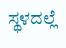ಸ್ಥಳದಲ್ಲೆ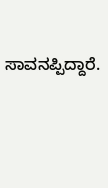ಸಾವನಪ್ಪಿದ್ದಾರೆ.